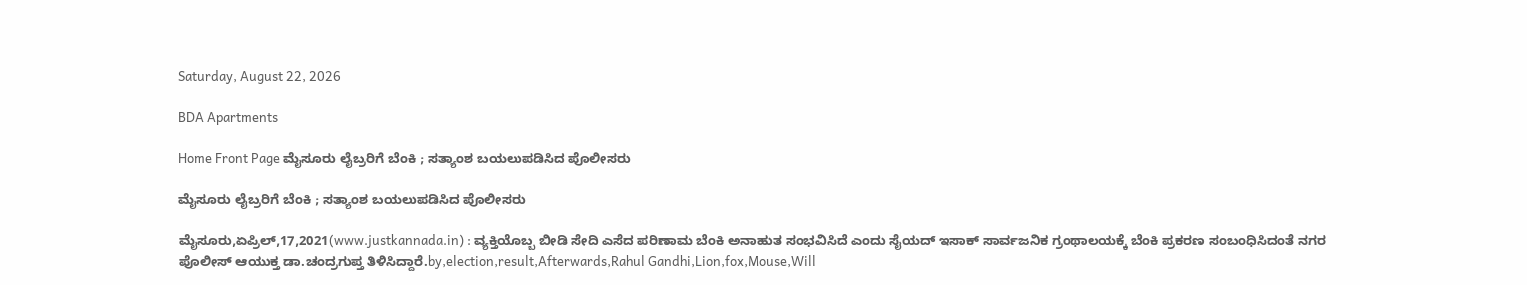Saturday, August 22, 2026

BDA Apartments

Home Front Page ಮೈಸೂರು ಲೈಬ್ರರಿಗೆ ಬೆಂಕಿ ; ಸತ್ಯಾಂಶ ಬಯಲುಪಡಿಸಿದ ಪೊಲೀಸರು

ಮೈಸೂರು ಲೈಬ್ರರಿಗೆ ಬೆಂಕಿ ; ಸತ್ಯಾಂಶ ಬಯಲುಪಡಿಸಿದ ಪೊಲೀಸರು

ಮೈಸೂರು,ಏಪ್ರಿಲ್,17,2021(www.justkannada.in) : ವ್ಯಕ್ತಿಯೊಬ್ಬ ಬೀಡಿ ಸೇದಿ ಎಸೆದ ಪರಿಣಾಮ ಬೆಂಕಿ ಅನಾಹುತ ಸಂಭವಿಸಿದೆ ಎಂದು ಸೈಯದ್ ಇಸಾಕ್ ಸಾರ್ವಜನಿಕ ಗ್ರಂಥಾಲಯಕ್ಕೆ ಬೆಂಕಿ ಪ್ರಕರಣ ಸಂಬಂಧಿಸಿದಂತೆ ನಗರ ಪೊಲೀಸ್ ಆಯುಕ್ತ ಡಾ.ಚಂದ್ರಗುಪ್ತ ತಿಳಿಸಿದ್ದಾರೆ.by,election,result,Afterwards,Rahul Gandhi,Lion,fox,Mouse,Will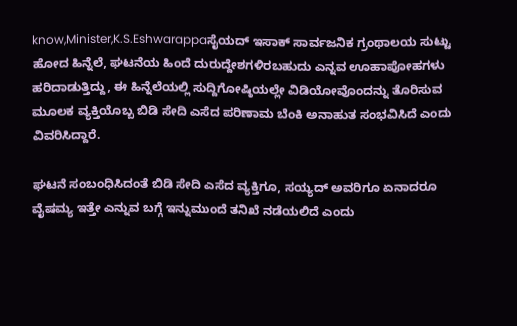know,Minister,K.S.Eshwarappaಸೈಯದ್ ಇಸಾಕ್ ಸಾರ್ವಜನಿಕ ಗ್ರಂಥಾಲಯ ಸುಟ್ಟು ಹೋದ ಹಿನ್ನೆಲೆ, ಘಟನೆಯ ಹಿಂದೆ ದುರುದ್ದೇಶಗಳಿರಬಹುದು ಎನ್ನವ ಊಹಾಪೋಹಗಳು ಹರಿದಾಡುತ್ತಿದ್ದು, ಈ ಹಿನ್ನೆಲೆಯಲ್ಲಿ ಸುದ್ದಿಗೋಷ್ಠಿಯಲ್ಲೇ ವಿಡಿಯೋವೊಂದನ್ನು ತೊರಿಸುವ ಮೂಲಕ ವ್ಯಕ್ತಿಯೊಬ್ಬ ಬಿಡಿ ಸೇದಿ ಎಸೆದ ಪರಿಣಾಮ ಬೆಂಕಿ ಅನಾಹುತ ಸಂಭವಿಸಿದೆ ಎಂದು ವಿವರಿಸಿದ್ದಾರೆ.

ಘಟನೆ ಸಂಬಂಧಿಸಿದಂತೆ ಬಿಡಿ ಸೇದಿ ಎಸೆದ ವ್ಯಕ್ತಿಗೂ, ಸಯ್ಯದ್‌ ಅವರಿಗೂ ಏನಾದರೂ ವೈಷಮ್ಯ ಇತ್ತೇ ಎನ್ನುವ ಬಗ್ಗೆ ಇನ್ನುಮುಂದೆ ತನಿಖೆ ನಡೆಯಲಿದೆ ಎಂದು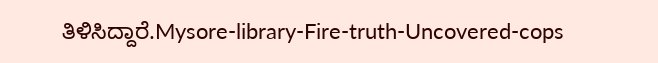ತಿಳಿಸಿದ್ದಾರೆ.Mysore-library-Fire-truth-Uncovered-cops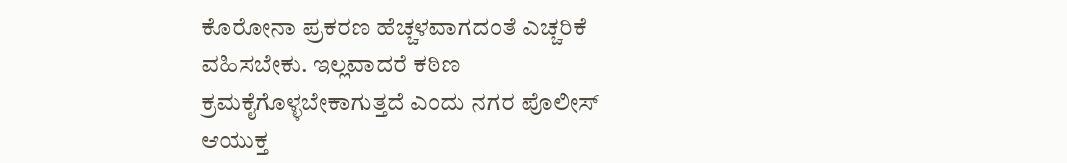ಕೊರೋನಾ ಪ್ರಕರಣ ಹೆಚ್ಚಳವಾಗದಂತೆ ಎಚ್ಚರಿಕೆ ವಹಿಸಬೇಕು. ಇಲ್ಲವಾದರೆ ಕಠಿಣ ಕ್ರಮಕೈಗೊಳ್ಳಬೇಕಾಗುತ್ತದೆ ಎಂದು ನಗರ ಪೊಲೀಸ್ ಆಯುಕ್ತ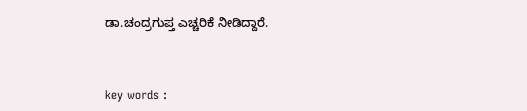ಡಾ.ಚಂದ್ರಗುಪ್ತ ಎಚ್ಚರಿಕೆ ನೀಡಿದ್ದಾರೆ.



key words :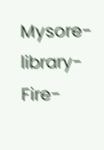Mysore-library-Fire-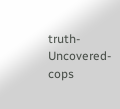truth-Uncovered-cops